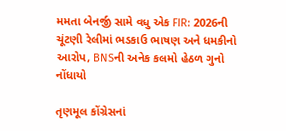મમતા બેનર્જી સામે વધુ એક FIR: 2026ની ચૂંટણી રેલીમાં ભડકાઉ ભાષણ અને ધમકીનો આરોપ, BNSની અનેક કલમો હેઠળ ગુનો નોંધાયો

તૃણમૂલ કોંગ્રેસનાં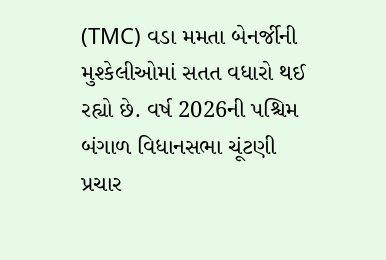(TMC) વડા મમતા બેનર્જીની મુશ્કેલીઓમાં સતત વધારો થઈ રહ્યો છે. વર્ષ 2026ની પશ્ચિમ બંગાળ વિધાનસભા ચૂંટણી પ્રચાર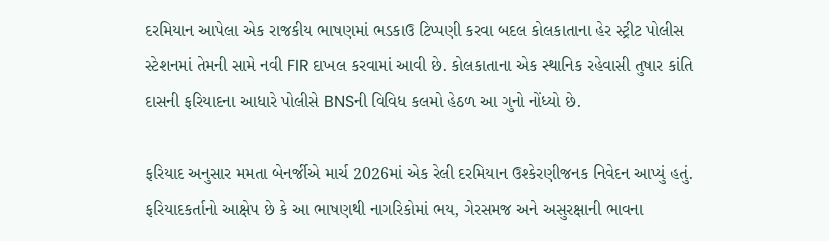દરમિયાન આપેલા એક રાજકીય ભાષણમાં ભડકાઉ ટિપ્પણી કરવા બદલ કોલકાતાના હેર સ્ટ્રીટ પોલીસ સ્ટેશનમાં તેમની સામે નવી FIR દાખલ કરવામાં આવી છે. કોલકાતાના એક સ્થાનિક રહેવાસી તુષાર કાંતિ દાસની ફરિયાદના આધારે પોલીસે BNSની વિવિધ કલમો હેઠળ આ ગુનો નોંધ્યો છે.

ફરિયાદ અનુસાર મમતા બેનર્જીએ માર્ચ 2026માં એક રેલી દરમિયાન ઉશ્કેરણીજનક નિવેદન આપ્યું હતું. ફરિયાદકર્તાનો આક્ષેપ છે કે આ ભાષણથી નાગરિકોમાં ભય, ગેરસમજ અને અસુરક્ષાની ભાવના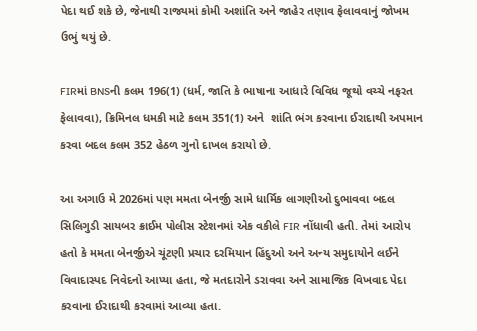પેદા થઈ શકે છે, જેનાથી રાજ્યમાં કોમી અશાંતિ અને જાહેર તણાવ ફેલાવવાનું જોખમ ઉભું થયું છે.

FIRમાં BNSની કલમ 196(1) (ધર્મ, જાતિ કે ભાષાના આધારે વિવિધ જૂથો વચ્ચે નફરત ફેલાવવા), ક્રિમિનલ ધમકી માટે કલમ 351(1) અને  શાંતિ ભંગ કરવાના ઈરાદાથી અપમાન કરવા બદલ કલમ 352 હેઠળ ગુનો દાખલ કરાયો છે.

આ અગાઉ મે 2026માં પણ મમતા બેનર્જી સામે ધાર્મિક લાગણીઓ દુભાવવા બદલ સિલિગુડી સાયબર ક્રાઈમ પોલીસ સ્ટેશનમાં એક વકીલે FIR નોંધાવી હતી. તેમાં આરોપ હતો કે મમતા બેનર્જીએ ચૂંટણી પ્રચાર દરમિયાન હિંદુઓ અને અન્ય સમુદાયોને લઈને વિવાદાસ્પદ નિવેદનો આપ્યા હતા, જે મતદારોને ડરાવવા અને સામાજિક વિખવાદ પેદા કરવાના ઈરાદાથી કરવામાં આવ્યા હતા.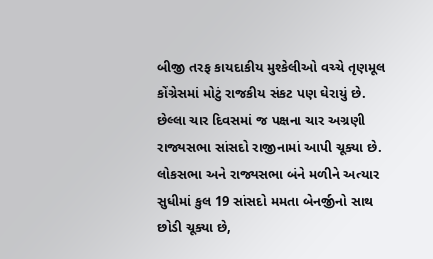બીજી તરફ કાયદાકીય મુશ્કેલીઓ વચ્ચે તૃણમૂલ કોંગ્રેસમાં મોટું રાજકીય સંકટ પણ ઘેરાયું છે. છેલ્લા ચાર દિવસમાં જ પક્ષના ચાર અગ્રણી રાજ્યસભા સાંસદો રાજીનામાં આપી ચૂક્યા છે. લોકસભા અને રાજ્યસભા બંને મળીને અત્યાર સુધીમાં કુલ 19 સાંસદો મમતા બેનર્જીનો સાથ છોડી ચૂક્યા છે,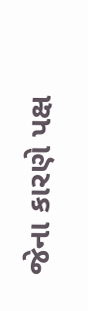જેના કારણે પક્ષ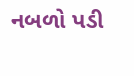નબળો પડી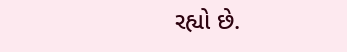રહ્યો છે.